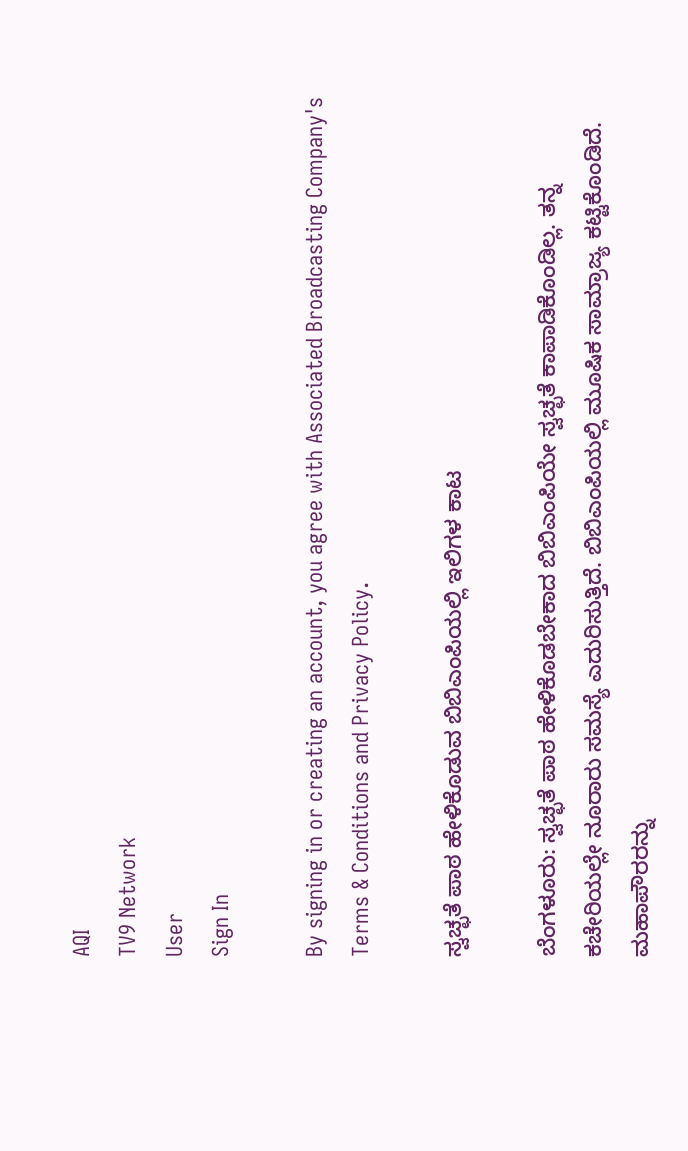AQI
TV9 Network
User
Sign In

By signing in or creating an account, you agree with Associated Broadcasting Company's Terms & Conditions and Privacy Policy.

ಸ್ವಚ್ಛತೆ ಪಾಠ ಹೇಳಿಕೊಡುವ ಬಿಬಿಎಂಪಿಯಲ್ಲಿ ಇಲಿಗಳ ಕಾಟ

ಬೆಂಗಳೂರು: ಸ್ವಚ್ಛತೆ ಪಾಠ ಹೇಳಿಕೊಡಬೇಕಾದ ಬಿಬಿಎಂಪಿಯೇ ಸ್ವಚ್ಛತೆ ಕಾಪಾಡಿಕೊಂಡಿಲ್ಲ. ತನ್ನ ಕಚೇರಿಯಲ್ಲೇ ನೂರಾರು ಸಮಸ್ಯೆ ಎದುರಿಸುತ್ತಿದೆ. ಬಿಬಿಎಂಪಿಯಲ್ಲಿ ಮೂಷಿಕ ಸಾಮ್ರಾಜ್ಯ ಕಟ್ಟಿಕೊಂಡಿದೆ. ಮಹಾಪೌರರನ್ನು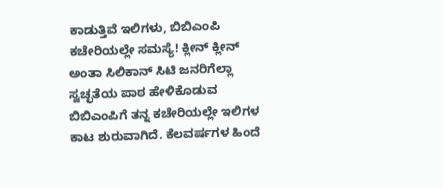ಕಾಡುತ್ತಿವೆ ಇಲಿಗಳು, ಬಿಬಿಎಂಪಿ ಕಚೇರಿಯಲ್ಲೇ ಸಮಸ್ಯೆ! ಕ್ಲೀನ್ ಕ್ಲೀನ್ ಅಂತಾ ಸಿಲಿಕಾನ್ ಸಿಟಿ ಜನರಿಗೆಲ್ಲಾ ಸ್ವಚ್ಛತೆಯ ಪಾಠ ಹೇಳಿಕೊಡುವ ಬಿಬಿಎಂಪಿಗೆ ತನ್ನ ಕಚೇರಿಯಲ್ಲೇ ಇಲಿಗಳ ಕಾಟ ಶುರುವಾಗಿದೆ. ಕೆಲವರ್ಷಗಳ ಹಿಂದೆ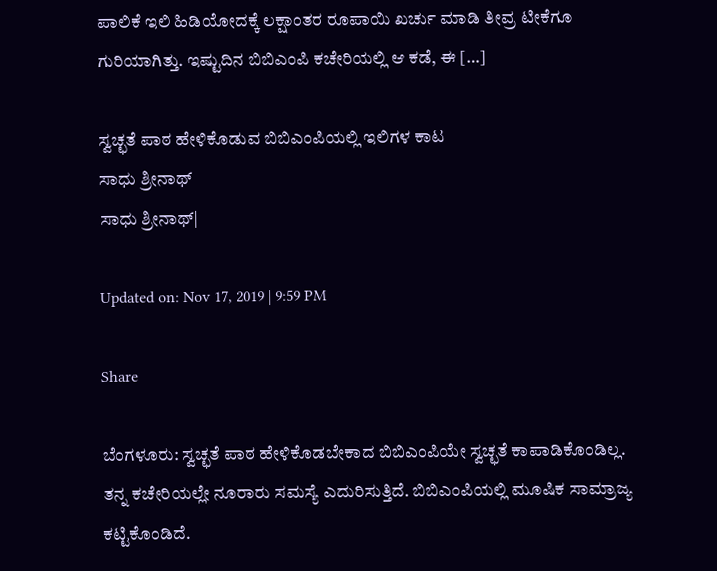ಪಾಲಿಕೆ ಇಲಿ ಹಿಡಿಯೋದಕ್ಕೆ ಲಕ್ಷಾಂತರ ರೂಪಾಯಿ ಖರ್ಚು ಮಾಡಿ ತೀವ್ರ ಟೀಕೆಗೂ ಗುರಿಯಾಗಿತ್ತು. ಇಷ್ಟುದಿನ ಬಿಬಿಎಂಪಿ ಕಚೇರಿಯಲ್ಲಿ ಆ ಕಡೆ, ಈ […]

ಸ್ವಚ್ಛತೆ ಪಾಠ ಹೇಳಿಕೊಡುವ ಬಿಬಿಎಂಪಿಯಲ್ಲಿ ಇಲಿಗಳ ಕಾಟ
ಸಾಧು ಶ್ರೀನಾಥ್
ಸಾಧು ಶ್ರೀನಾಥ್|

Updated on: Nov 17, 2019 | 9:59 PM

Share

ಬೆಂಗಳೂರು: ಸ್ವಚ್ಛತೆ ಪಾಠ ಹೇಳಿಕೊಡಬೇಕಾದ ಬಿಬಿಎಂಪಿಯೇ ಸ್ವಚ್ಛತೆ ಕಾಪಾಡಿಕೊಂಡಿಲ್ಲ. ತನ್ನ ಕಚೇರಿಯಲ್ಲೇ ನೂರಾರು ಸಮಸ್ಯೆ ಎದುರಿಸುತ್ತಿದೆ. ಬಿಬಿಎಂಪಿಯಲ್ಲಿ ಮೂಷಿಕ ಸಾಮ್ರಾಜ್ಯ ಕಟ್ಟಿಕೊಂಡಿದೆ.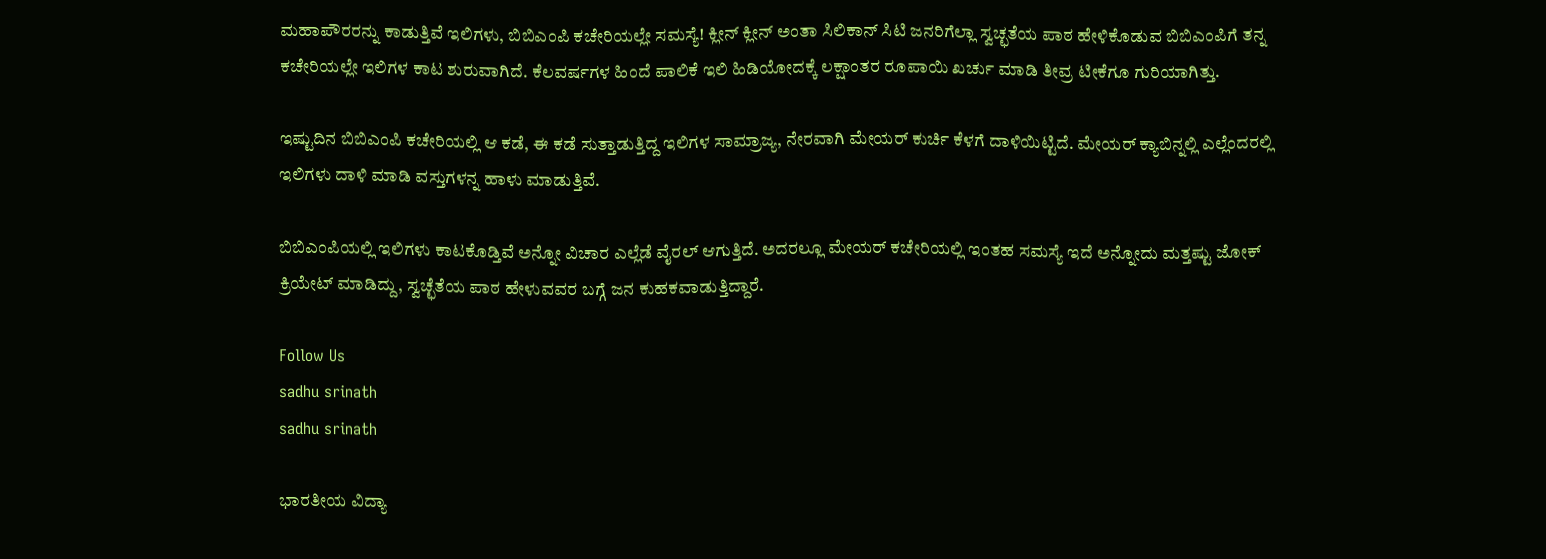ಮಹಾಪೌರರನ್ನು ಕಾಡುತ್ತಿವೆ ಇಲಿಗಳು, ಬಿಬಿಎಂಪಿ ಕಚೇರಿಯಲ್ಲೇ ಸಮಸ್ಯೆ! ಕ್ಲೀನ್ ಕ್ಲೀನ್ ಅಂತಾ ಸಿಲಿಕಾನ್ ಸಿಟಿ ಜನರಿಗೆಲ್ಲಾ ಸ್ವಚ್ಛತೆಯ ಪಾಠ ಹೇಳಿಕೊಡುವ ಬಿಬಿಎಂಪಿಗೆ ತನ್ನ ಕಚೇರಿಯಲ್ಲೇ ಇಲಿಗಳ ಕಾಟ ಶುರುವಾಗಿದೆ. ಕೆಲವರ್ಷಗಳ ಹಿಂದೆ ಪಾಲಿಕೆ ಇಲಿ ಹಿಡಿಯೋದಕ್ಕೆ ಲಕ್ಷಾಂತರ ರೂಪಾಯಿ ಖರ್ಚು ಮಾಡಿ ತೀವ್ರ ಟೀಕೆಗೂ ಗುರಿಯಾಗಿತ್ತು.

ಇಷ್ಟುದಿನ ಬಿಬಿಎಂಪಿ ಕಚೇರಿಯಲ್ಲಿ ಆ ಕಡೆ, ಈ ಕಡೆ ಸುತ್ತಾಡುತ್ತಿದ್ದ ಇಲಿಗಳ ಸಾಮ್ರಾಜ್ಯ, ನೇರವಾಗಿ ಮೇಯರ್ ಕುರ್ಚಿ ಕೆಳಗೆ ದಾಳಿಯಿಟ್ಟಿದೆ. ಮೇಯರ್ ಕ್ಯಾಬಿನ್ನಲ್ಲಿ ಎಲ್ಲೆಂದರಲ್ಲಿ ಇಲಿಗಳು ದಾಳಿ ಮಾಡಿ ವಸ್ತುಗಳನ್ನ ಹಾಳು ಮಾಡುತ್ತಿವೆ.

ಬಿಬಿಎಂಪಿಯಲ್ಲಿ ಇಲಿಗಳು ಕಾಟಕೊಡ್ತಿವೆ ಅನ್ನೋ ವಿಚಾರ ಎಲ್ಲೆಡೆ ವೈರಲ್ ಆಗುತ್ತಿದೆ. ಅದರಲ್ಲೂ ಮೇಯರ್ ಕಚೇರಿಯಲ್ಲಿ ಇಂತಹ ಸಮಸ್ಯೆ ಇದೆ ಅನ್ನೋದು ಮತ್ತಷ್ಟು ಜೋಕ್ ಕ್ರಿಯೇಟ್ ಮಾಡಿದ್ದು, ಸ್ವಚ್ಛೆತೆಯ ಪಾಠ ಹೇಳುವವರ ಬಗ್ಗೆ ಜನ ಕುಹಕವಾಡುತ್ತಿದ್ದಾರೆ.

Follow Us
sadhu srinath
sadhu srinath

ಭಾರತೀಯ ವಿದ್ಯಾ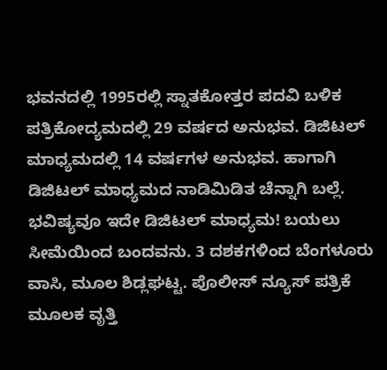ಭವನದಲ್ಲಿ 1995ರಲ್ಲಿ ಸ್ನಾತಕೋತ್ತರ ಪದವಿ ಬಳಿಕ ಪತ್ರಿಕೋದ್ಯಮದಲ್ಲಿ 29 ವರ್ಷದ ಅನುಭವ. ಡಿಜಿಟಲ್ ಮಾಧ್ಯಮದಲ್ಲಿ 14 ವರ್ಷಗಳ ಅನುಭವ. ಹಾಗಾಗಿ ಡಿಜಿಟಲ್ ಮಾಧ್ಯಮದ ನಾಡಿಮಿಡಿತ ಚೆನ್ನಾಗಿ ಬಲ್ಲೆ. ಭವಿಷ್ಯವೂ ಇದೇ ಡಿಜಿಟಲ್ ಮಾಧ್ಯಮ! ಬಯಲು ಸೀಮೆಯಿಂದ ಬಂದವನು. 3 ದಶಕಗಳಿಂದ ಬೆಂಗಳೂರು ವಾಸಿ, ಮೂಲ ಶಿಡ್ಲಘಟ್ಟ. ಪೊಲೀಸ್ ನ್ಯೂಸ್ ಪತ್ರಿಕೆ ಮೂಲಕ ವೃತ್ತಿ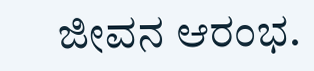ಜೀವನ ಆರಂಭ.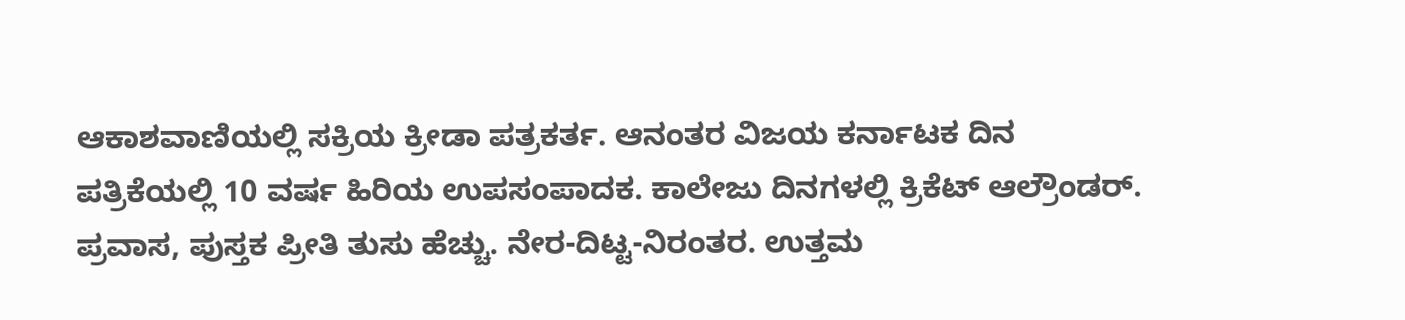ಆಕಾಶವಾಣಿಯಲ್ಲಿ ಸಕ್ರಿಯ ಕ್ರೀಡಾ ಪತ್ರಕರ್ತ. ಆನಂತರ ವಿಜಯ ಕರ್ನಾಟಕ ದಿನ ಪತ್ರಿಕೆಯಲ್ಲಿ 10 ವರ್ಷ ಹಿರಿಯ ಉಪಸಂಪಾದಕ. ಕಾಲೇಜು ದಿನಗಳಲ್ಲಿ ಕ್ರಿಕೆಟ್ ಆಲ್ರೌಂಡರ್. ಪ್ರವಾಸ, ಪುಸ್ತಕ ಪ್ರೀತಿ ತುಸು ಹೆಚ್ಚು. ನೇರ-ದಿಟ್ಟ-ನಿರಂತರ. ಉತ್ತಮ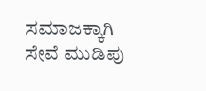ಸಮಾಜಕ್ಕಾಗಿ ಸೇವೆ ಮುಡಿಪು